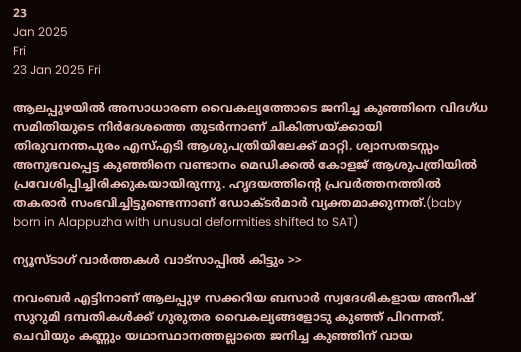23
Jan 2025
Fri
23 Jan 2025 Fri

ആലപ്പുഴയില്‍ അസാധാരണ വൈകല്യത്തോടെ ജനിച്ച കുഞ്ഞിനെ വിദഗ്ധ സമിതിയുടെ നിര്‍ദേശത്തെ തുടര്‍ന്നാണ് ചികിത്സയ്ക്കായി തിരുവനന്തപുരം എസ്എടി ആശുപത്രിയിലേക്ക് മാറ്റി. ശ്വാസതടസ്സം അനുഭവപ്പെട്ട കുഞ്ഞിനെ വണ്ടാനം മെഡിക്കല്‍ കോളജ് ആശുപത്രിയില്‍ പ്രവേശിപ്പിച്ചിരിക്കുകയായിരുന്നു. ഹൃദയത്തിന്റെ പ്രവര്‍ത്തനത്തില്‍ തകരാര്‍ സംഭവിച്ചിട്ടുണ്ടെന്നാണ് ഡോക്ടര്‍മാര്‍ വ്യക്തമാക്കുന്നത്.(baby born in Alappuzha with unusual deformities shifted to SAT)

ന്യൂസ്ടാഗ് വാര്‍ത്തകള്‍ വാട്‌സാപ്പില്‍ കിട്ടും >>

നവംബര്‍ എട്ടിനാണ് ആലപ്പുഴ സക്കറിയ ബസാര്‍ സ്വദേശികളായ അനീഷ് സുറുമി ദമ്പതികള്‍ക്ക് ഗുരുതര വൈകല്യങ്ങളോടു കുഞ്ഞ് പിറന്നത്. ചെവിയും കണ്ണും യഥാസ്ഥാനത്തല്ലാതെ ജനിച്ച കുഞ്ഞിന് വായ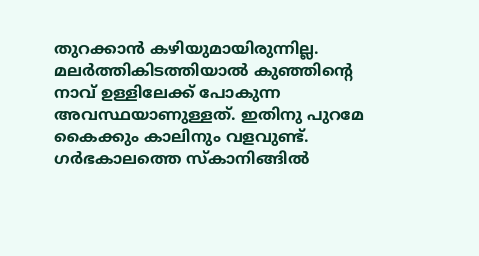തുറക്കാന്‍ കഴിയുമായിരുന്നില്ല. മലര്‍ത്തികിടത്തിയാല്‍ കുഞ്ഞിന്റെ നാവ് ഉള്ളിലേക്ക് പോകുന്ന അവസ്ഥയാണുള്ളത്. ഇതിനു പുറമേ കൈക്കും കാലിനും വളവുണ്ട്. ഗര്‍ഭകാലത്തെ സ്‌കാനിങ്ങില്‍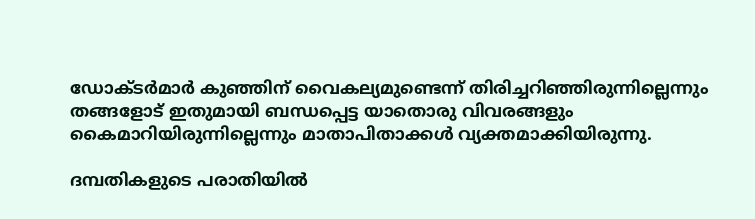ഡോക്ടര്‍മാര്‍ കുഞ്ഞിന് വൈകല്യമുണ്ടെന്ന് തിരിച്ചറിഞ്ഞിരുന്നില്ലെന്നും തങ്ങളോട് ഇതുമായി ബന്ധപ്പെട്ട യാതൊരു വിവരങ്ങളും കൈമാറിയിരുന്നില്ലെന്നും മാതാപിതാക്കള്‍ വ്യക്തമാക്കിയിരുന്നു.

ദമ്പതികളുടെ പരാതിയില്‍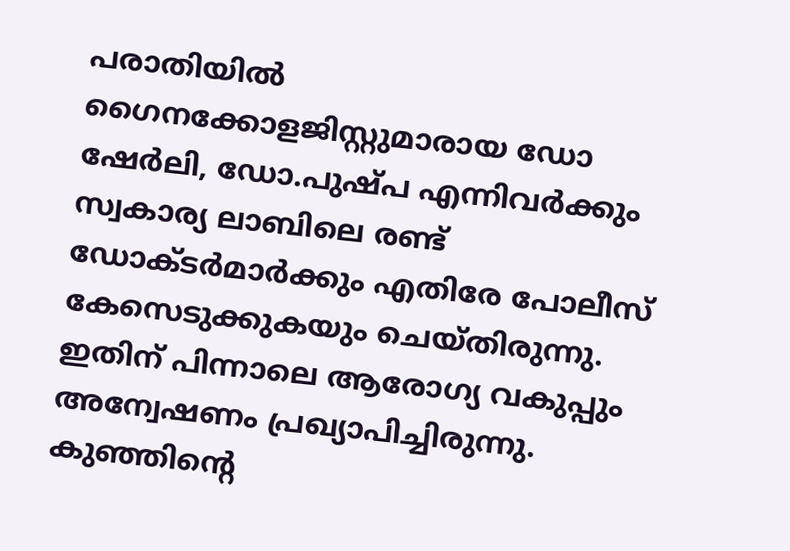പരാതിയില്‍ ഗൈനക്കോളജിസ്റ്റുമാരായ ഡോ ഷേര്‍ലി, ഡോ.പുഷ്പ എന്നിവര്‍ക്കും സ്വകാര്യ ലാബിലെ രണ്ട് ഡോക്ടര്‍മാര്‍ക്കും എതിരേ പോലീസ് കേസെടുക്കുകയും ചെയ്തിരുന്നു. ഇതിന് പിന്നാലെ ആരോഗ്യ വകുപ്പും അന്വേഷണം പ്രഖ്യാപിച്ചിരുന്നു. കുഞ്ഞിന്റെ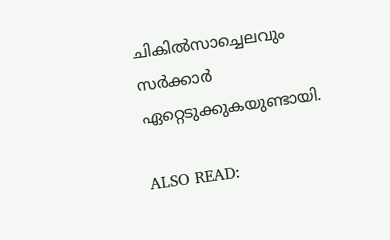ചികില്‍സാച്ചെലവും സര്‍ക്കാര്‍ ഏറ്റെടുക്കുകയുണ്ടായി.

ALSO READ: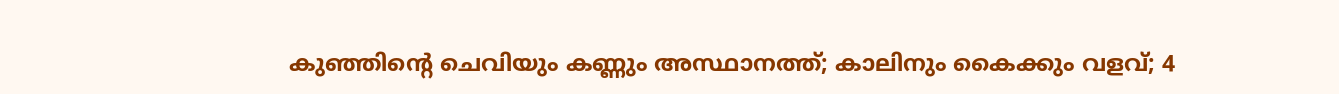കുഞ്ഞിന്റെ ചെവിയും കണ്ണും അസ്ഥാനത്ത്; കാലിനും കൈക്കും വളവ്; 4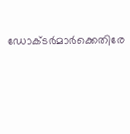ഡോക്ടര്‍മാര്‍ക്കെതിരേ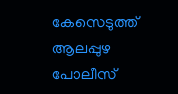കേസെടുത്ത് ആലപ്പുഴ പോലീസ്